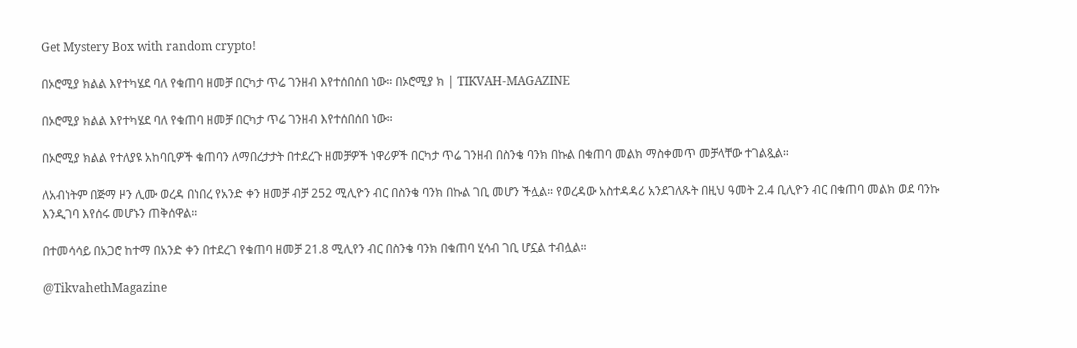Get Mystery Box with random crypto!

በኦሮሚያ ክልል እየተካሄደ ባለ የቁጠባ ዘመቻ በርካታ ጥሬ ገንዘብ እየተሰበሰበ ነው። በኦሮሚያ ክ | TIKVAH-MAGAZINE

በኦሮሚያ ክልል እየተካሄደ ባለ የቁጠባ ዘመቻ በርካታ ጥሬ ገንዘብ እየተሰበሰበ ነው።

በኦሮሚያ ክልል የተለያዩ አከባቢዎች ቁጠባን ለማበረታታት በተደረጉ ዘመቻዎች ነዋሪዎች በርካታ ጥሬ ገንዘብ በስንቄ ባንክ በኩል በቁጠባ መልክ ማስቀመጥ መቻላቸው ተገልጿል።

ለአብነትም በጅማ ዞን ሊሙ ወረዳ በነበረ የአንድ ቀን ዘመቻ ብቻ 252 ሚሊዮን ብር በስንቄ ባንክ በኩል ገቢ መሆን ችሏል። የወረዳው አስተዳዳሪ አንደገለጹት በዚህ ዓመት 2.4 ቢሊዮን ብር በቁጠባ መልክ ወደ ባንኩ እንዲገባ እየሰሩ መሆኑን ጠቅሰዋል።

በተመሳሳይ በአጋሮ ከተማ በአንድ ቀን በተደረገ የቁጠባ ዘመቻ 21.8 ሚሊየን ብር በስንቄ ባንክ በቁጠባ ሂሳብ ገቢ ሆኗል ተብሏል።

@TikvahethMagazine